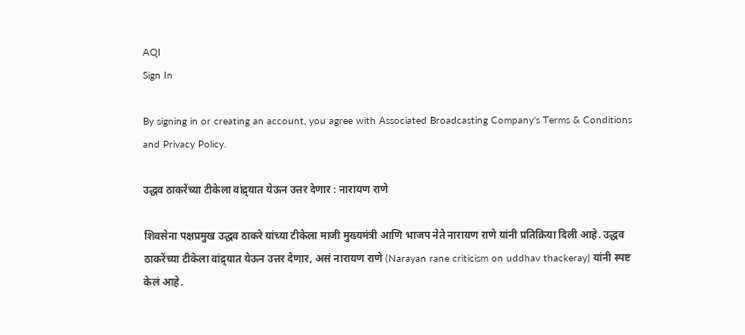AQI
Sign In

By signing in or creating an account, you agree with Associated Broadcasting Company's Terms & Conditions and Privacy Policy.

उद्धव ठाकरेंच्या टीकेला वांद्र्यात येऊन उत्तर देणार : नारायण राणे

शिवसेना पक्षप्रमुख उद्धव ठाकरे यांच्या टीकेला माजी मुख्यमंत्री आणि भाजप नेते नारायण राणे यांनी प्रतिक्रिया दिली आहे. उद्धव ठाकरेंच्या टीकेला वांद्र्यात येऊन उत्तर देणार, असं नारायण राणे (Narayan rane criticism on uddhav thackeray) यांनी स्पष्ट केलं आहे.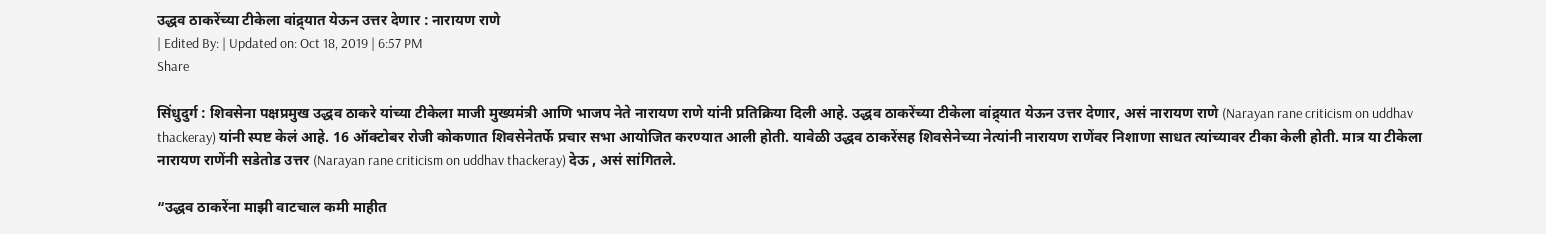उद्धव ठाकरेंच्या टीकेला वांद्र्यात येऊन उत्तर देणार : नारायण राणे
| Edited By: | Updated on: Oct 18, 2019 | 6:57 PM
Share

सिंधुदुर्ग : शिवसेना पक्षप्रमुख उद्धव ठाकरे यांच्या टीकेला माजी मुख्यमंत्री आणि भाजप नेते नारायण राणे यांनी प्रतिक्रिया दिली आहे. उद्धव ठाकरेंच्या टीकेला वांद्र्यात येऊन उत्तर देणार, असं नारायण राणे (Narayan rane criticism on uddhav thackeray) यांनी स्पष्ट केलं आहे. 16 ऑक्टोबर रोजी कोकणात शिवसेनेतर्फे प्रचार सभा आयोजित करण्यात आली होती. यावेळी उद्धव ठाकरेंसह शिवसेनेच्या नेत्यांनी नारायण राणेंवर निशाणा साधत त्यांच्यावर टीका केली होती. मात्र या टीकेला नारायण राणेंनी सडेतोड उत्तर (Narayan rane criticism on uddhav thackeray) देऊ , असं सांगितले.

“उद्धव ठाकरेंना माझी वाटचाल कमी माहीत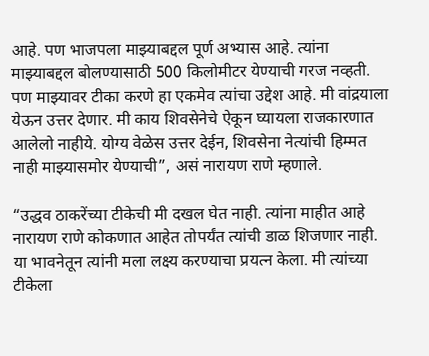आहे. पण भाजपला माझ्याबद्दल पूर्ण अभ्यास आहे. त्यांना माझ्याबद्दल बोलण्यासाठी 500 किलोमीटर येण्याची गरज नव्हती. पण माझ्यावर टीका करणे हा एकमेव त्यांचा उद्देश आहे. मी वांद्रयाला येऊन उत्तर देणार. मी काय शिवसेनेचे ऐकून घ्यायला राजकारणात आलेलो नाहीये. योग्य वेळेस उत्तर देईन, शिवसेना नेत्यांची हिम्मत नाही माझ्यासमोर येण्याची”, असं नारायण राणे म्हणाले.

“उद्धव ठाकरेंच्या टीकेची मी दखल घेत नाही. त्यांना माहीत आहे नारायण राणे कोकणात आहेत तोपर्यंत त्यांची डाळ शिजणार नाही. या भावनेतून त्यांनी मला लक्ष्य करण्याचा प्रयत्न केला. मी त्यांच्या टीकेला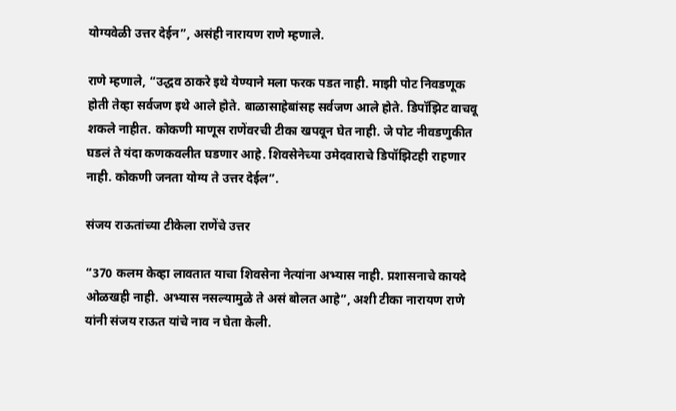योग्यवेळी उत्तर देईन”, असंही नारायण राणे म्हणाले.

राणे म्हणाले, “उद्धव ठाकरे इथे येण्याने मला फरक पडत नाही. माझी पोट निवडणूक होती तेव्हा सर्वजण इथे आले होते. बाळासाहेबांसह सर्वजण आले होते. डिपॉझिट वाचवू शकले नाहीत. कोकणी माणूस राणेंवरची टीका खपवून घेत नाही. जे पोट नीवडणुकीत घडलं ते यंदा कणकवलीत घडणार आहे. शिवसेनेच्या उमेदवाराचे डिपॉझिटही राहणार नाही. कोकणी जनता योग्य ते उत्तर देईल”.

संजय राऊतांच्या टीकेला राणेंचे उत्तर

“370 कलम केव्हा लावतात याचा शिवसेना नेत्यांना अभ्यास नाही. प्रशासनाचे कायदे ओळखही नाही. अभ्यास नसल्यामुळे ते असं बोलत आहे”, अशी टीका नारायण राणे यांनी संजय राऊत यांचे नाव न घेता केली.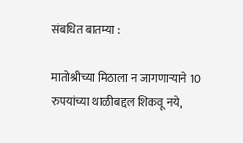संबधित बातम्या :

मातोश्रीच्या मिठाला न जागणाऱ्याने 10 रुपयांच्या थाळीबद्दल शिकवू नये,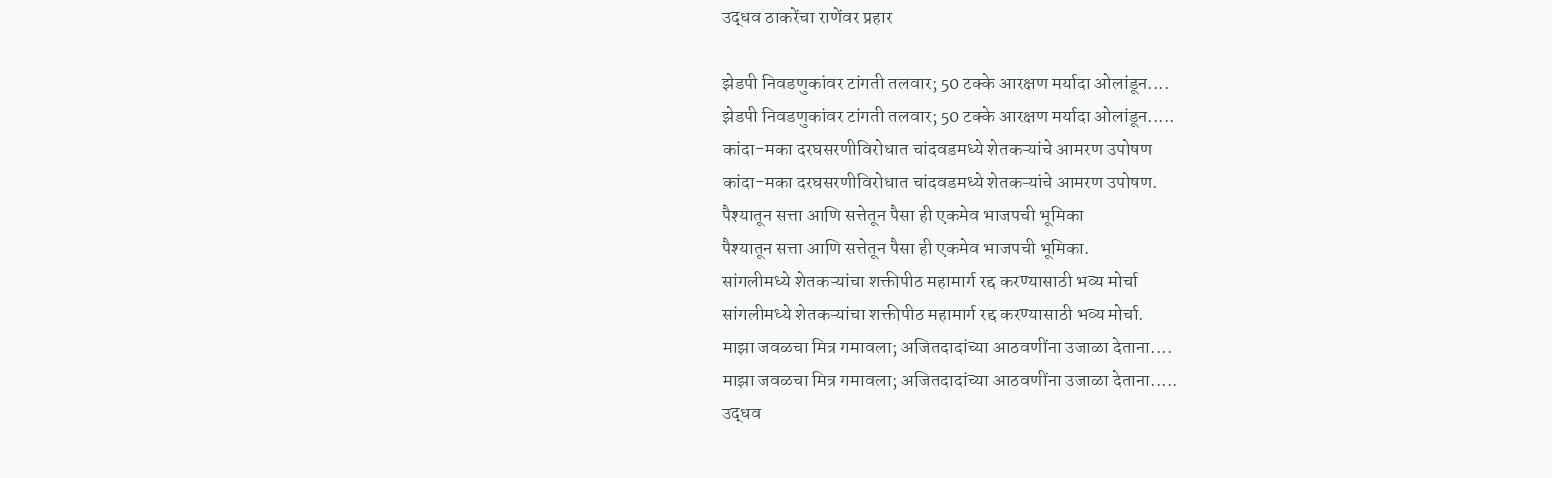उद्धव ठाकरेंचा राणेंवर प्रहार

झेडपी निवडणुकांवर टांगती तलवार; 50 टक्के आरक्षण मर्यादा ओलांडून....
झेडपी निवडणुकांवर टांगती तलवार; 50 टक्के आरक्षण मर्यादा ओलांडून.....
कांदा-मका दरघसरणीविरोधात चांदवडमध्ये शेतकऱ्यांचे आमरण उपोषण
कांदा-मका दरघसरणीविरोधात चांदवडमध्ये शेतकऱ्यांचे आमरण उपोषण.
पैश्यातून सत्ता आणि सत्तेतून पैसा ही एकमेव भाजपची भूमिका
पैश्यातून सत्ता आणि सत्तेतून पैसा ही एकमेव भाजपची भूमिका.
सांगलीमध्ये शेतकऱ्यांचा शक्तीपीठ महामार्ग रद्द करण्यासाठी भव्य मोर्चा
सांगलीमध्ये शेतकऱ्यांचा शक्तीपीठ महामार्ग रद्द करण्यासाठी भव्य मोर्चा.
माझा जवळचा मित्र गमावला; अजितदादांच्या आठवणींना उजाळा देताना....
माझा जवळचा मित्र गमावला; अजितदादांच्या आठवणींना उजाळा देताना.....
उद्धव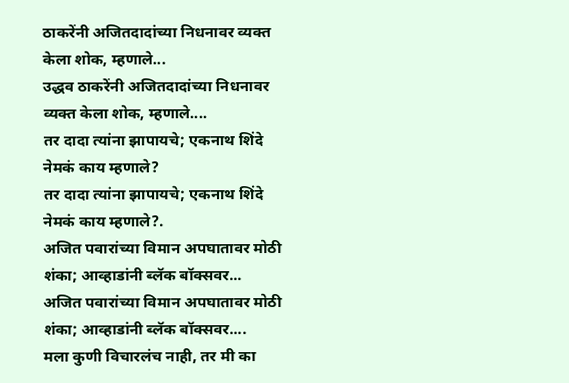ठाकरेंनी अजितदादांच्या निधनावर व्यक्त केला शोक, म्हणाले...
उद्धव ठाकरेंनी अजितदादांच्या निधनावर व्यक्त केला शोक, म्हणाले....
तर दादा त्यांना झापायचे; एकनाथ शिंदे नेमकं काय म्हणाले?
तर दादा त्यांना झापायचे; एकनाथ शिंदे नेमकं काय म्हणाले?.
अजित पवारांच्या विमान अपघातावर मोठी शंका; आव्हाडांनी ब्लॅक बॉक्सवर...
अजित पवारांच्या विमान अपघातावर मोठी शंका; आव्हाडांनी ब्लॅक बॉक्सवर....
मला कुणी विचारलंच नाही, तर मी का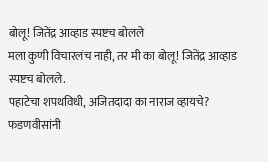बोलू! जितेंद्र आव्हाड स्पष्टच बोलले
मला कुणी विचारलंच नाही, तर मी का बोलू! जितेंद्र आव्हाड स्पष्टच बोलले.
पहाटेचा शपथविधी, अजितदादा का नाराज व्हायचे? फडणवीसांनी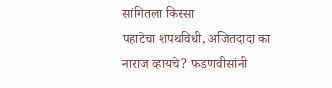सांगितला किस्सा
पहाटेचा शपथविधी, अजितदादा का नाराज व्हायचे? फडणवीसांनी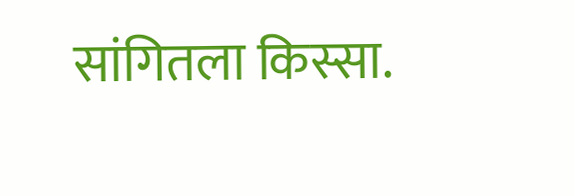सांगितला किस्सा.